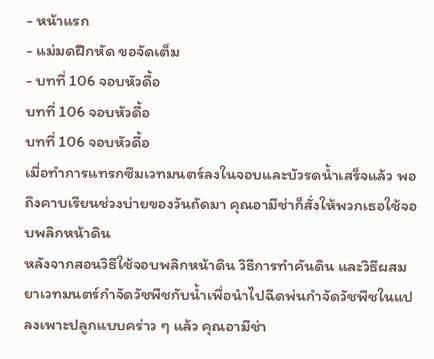- หน้าแรก
- แม่มดฝึกหัด ขอจัดเต็ม
- บทที่ 106 จอบหัวดื้อ
บทที่ 106 จอบหัวดื้อ
บทที่ 106 จอบหัวดื้อ
เมื่อทำการแทรกซึมเวทมนตร์ลงในจอบและบัวรดน้ำเสร็จแล้ว พอถึงคาบเรียนช่วงบ่ายของวันถัดมา คุณอามีช่าก็สั่งให้พวกเธอใช้จอบพลิกหน้าดิน
หลังจากสอนวิธีใช้จอบพลิกหน้าดิน วิธีการทำคันดิน และวิธีผสมยาเวทมนตร์กำจัดวัชพืชกับน้ำเพื่อนำไปฉีดพ่นกำจัดวัชพืชในแปลงเพาะปลูกแบบคร่าว ๆ แล้ว คุณอามีช่า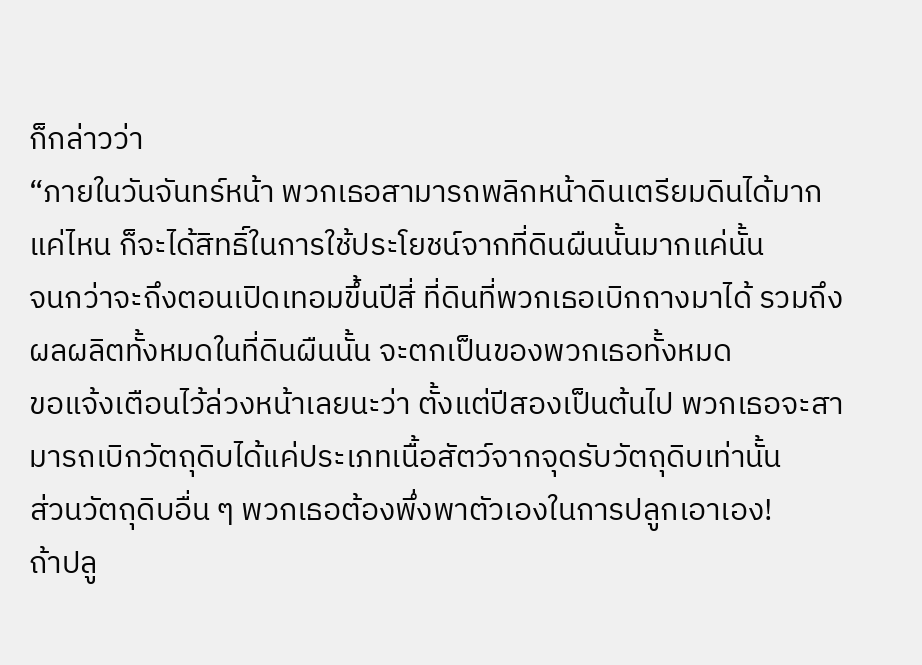ก็กล่าวว่า
“ภายในวันจันทร์หน้า พวกเธอสามารถพลิกหน้าดินเตรียมดินได้มากแค่ไหน ก็จะได้สิทธิ์ในการใช้ประโยชน์จากที่ดินผืนนั้นมากแค่นั้น
จนกว่าจะถึงตอนเปิดเทอมขึ้นปีสี่ ที่ดินที่พวกเธอเบิกถางมาได้ รวมถึงผลผลิตทั้งหมดในที่ดินผืนนั้น จะตกเป็นของพวกเธอทั้งหมด
ขอแจ้งเตือนไว้ล่วงหน้าเลยนะว่า ตั้งแต่ปีสองเป็นต้นไป พวกเธอจะสามารถเบิกวัตถุดิบได้แค่ประเภทเนื้อสัตว์จากจุดรับวัตถุดิบเท่านั้น
ส่วนวัตถุดิบอื่น ๆ พวกเธอต้องพึ่งพาตัวเองในการปลูกเอาเอง!
ถ้าปลู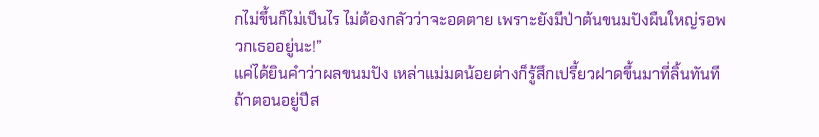กไม่ขึ้นก็ไม่เป็นไร ไม่ต้องกลัวว่าจะอดตาย เพราะยังมีป่าต้นขนมปังผืนใหญ่รอพวกเธออยู่นะ!”
แค่ได้ยินคำว่าผลขนมปัง เหล่าแม่มดน้อยต่างก็รู้สึกเปรี้ยวฝาดขึ้นมาที่ลิ้นทันที
ถ้าตอนอยู่ปีส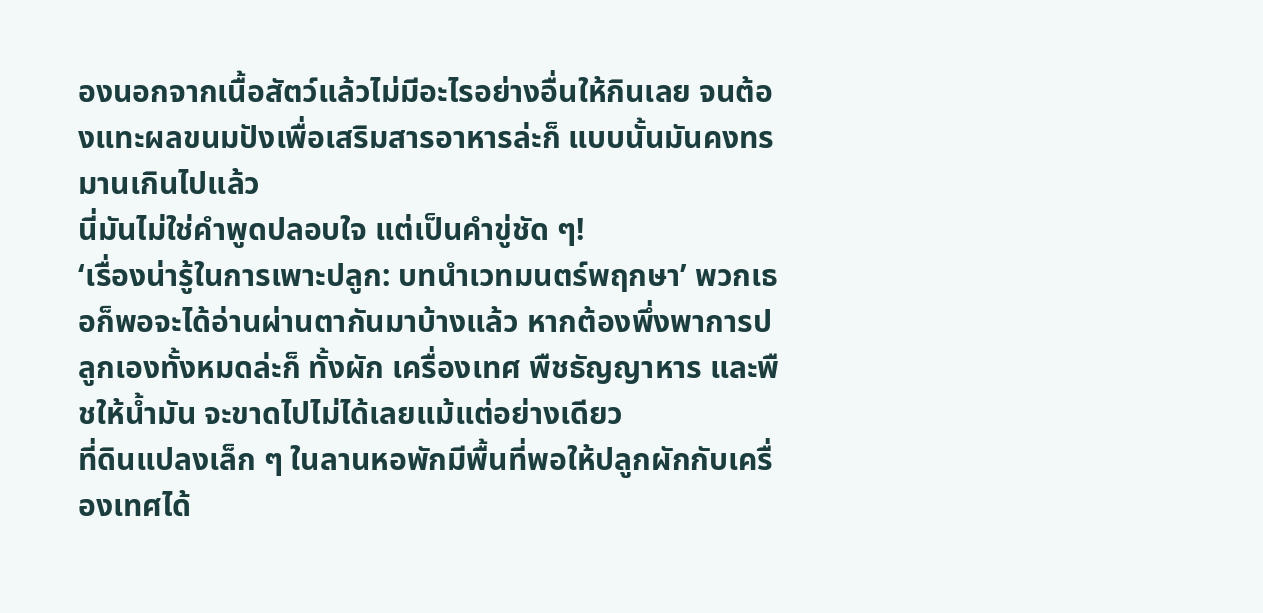องนอกจากเนื้อสัตว์แล้วไม่มีอะไรอย่างอื่นให้กินเลย จนต้องแทะผลขนมปังเพื่อเสริมสารอาหารล่ะก็ แบบนั้นมันคงทรมานเกินไปแล้ว
นี่มันไม่ใช่คำพูดปลอบใจ แต่เป็นคำขู่ชัด ๆ!
‘เรื่องน่ารู้ในการเพาะปลูก: บทนำเวทมนตร์พฤกษา’ พวกเธอก็พอจะได้อ่านผ่านตากันมาบ้างแล้ว หากต้องพึ่งพาการปลูกเองทั้งหมดล่ะก็ ทั้งผัก เครื่องเทศ พืชธัญญาหาร และพืชให้น้ำมัน จะขาดไปไม่ได้เลยแม้แต่อย่างเดียว
ที่ดินแปลงเล็ก ๆ ในลานหอพักมีพื้นที่พอให้ปลูกผักกับเครื่องเทศได้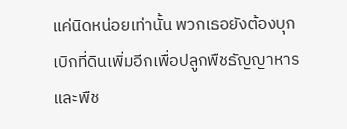แค่นิดหน่อยเท่านั้น พวกเธอยังต้องบุกเบิกที่ดินเพิ่มอีกเพื่อปลูกพืชธัญญาหารและพืช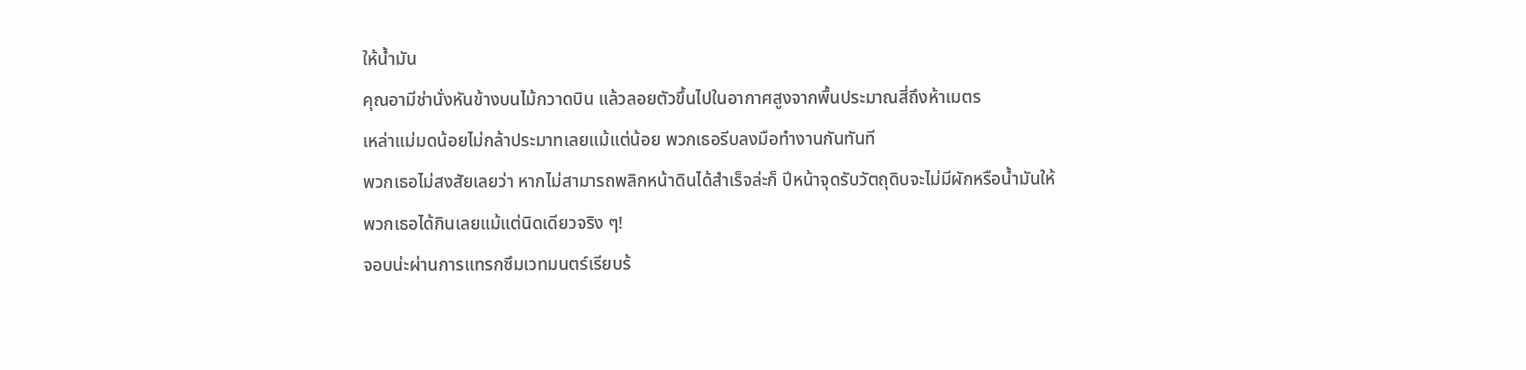ให้น้ำมัน
คุณอามีช่านั่งหันข้างบนไม้กวาดบิน แล้วลอยตัวขึ้นไปในอากาศสูงจากพื้นประมาณสี่ถึงห้าเมตร
เหล่าแม่มดน้อยไม่กล้าประมาทเลยแม้แต่น้อย พวกเธอรีบลงมือทำงานกันทันที
พวกเธอไม่สงสัยเลยว่า หากไม่สามารถพลิกหน้าดินได้สำเร็จล่ะก็ ปีหน้าจุดรับวัตถุดิบจะไม่มีผักหรือน้ำมันให้พวกเธอได้กินเลยแม้แต่นิดเดียวจริง ๆ!
จอบน่ะผ่านการแทรกซึมเวทมนตร์เรียบร้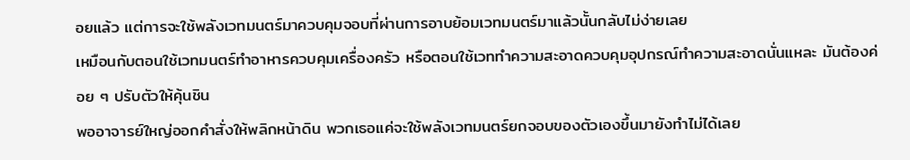อยแล้ว แต่การจะใช้พลังเวทมนตร์มาควบคุมจอบที่ผ่านการอาบย้อมเวทมนตร์มาแล้วนั้นกลับไม่ง่ายเลย
เหมือนกับตอนใช้เวทมนตร์ทำอาหารควบคุมเครื่องครัว หรือตอนใช้เวททำความสะอาดควบคุมอุปกรณ์ทำความสะอาดนั่นแหละ มันต้องค่อย ๆ ปรับตัวให้คุ้นชิน
พออาจารย์ใหญ่ออกคำสั่งให้พลิกหน้าดิน พวกเธอแค่จะใช้พลังเวทมนตร์ยกจอบของตัวเองขึ้นมายังทำไม่ได้เลย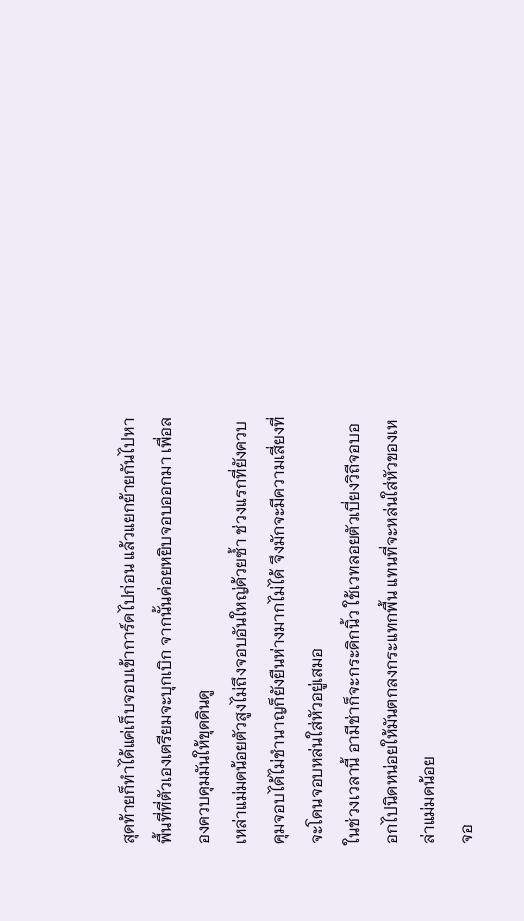สุดท้ายก็ทำได้แค่เก็บจอบเข้าการ์ดไปก่อน แล้วแยกย้ายกันไปหาพื้นที่ที่ตัวเองเตรียมจะบุกเบิก จากนั้นค่อยหยิบจอบออกมา เพื่อลองควบคุมมันให้ขุดดินดู
เหล่าแม่มดน้อยตัวสูงไม่ถึงจอบอันใหญ่ด้วยซ้ำ ช่วงแรกที่ยังควบคุมจอบได้ไม่ชำนาญก็ยังยืนห่างมากไม่ได้ จึงมักจะมีความเสี่ยงที่จะโดนจอบหล่นใส่หัวอยู่เสมอ
ในช่วงเวลานี้ อามีช่าก็จะกระดิกนิ้ว ใช้เวทลอยตัวเบี่ยงวิถีจอบออกไปนิดหน่อยให้มันตกลงกระแทกพื้น แทนที่จะหล่นใส่หัวของเหล่าแม่มดน้อย
จอ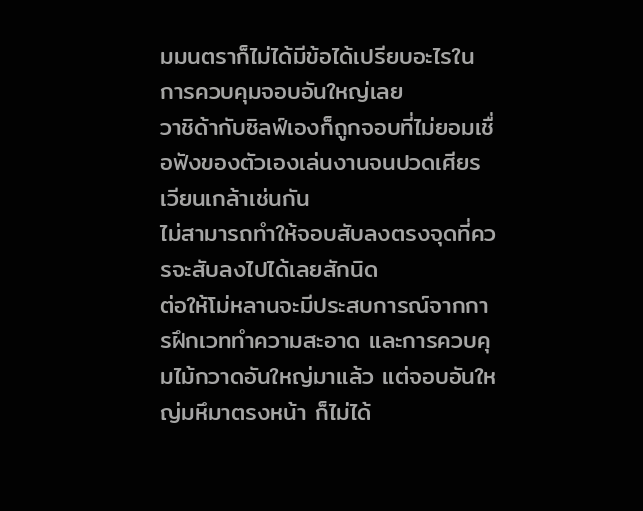มมนตราก็ไม่ได้มีข้อได้เปรียบอะไรในการควบคุมจอบอันใหญ่เลย
วาชิด้ากับซิลฟ์เองก็ถูกจอบที่ไม่ยอมเชื่อฟังของตัวเองเล่นงานจนปวดเศียรเวียนเกล้าเช่นกัน
ไม่สามารถทำให้จอบสับลงตรงจุดที่ควรจะสับลงไปได้เลยสักนิด
ต่อให้โม่หลานจะมีประสบการณ์จากการฝึกเวททำความสะอาด และการควบคุมไม้กวาดอันใหญ่มาแล้ว แต่จอบอันใหญ่มหึมาตรงหน้า ก็ไม่ได้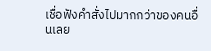เชื่อฟังคำสั่งไปมากกว่าของคนอื่นเลย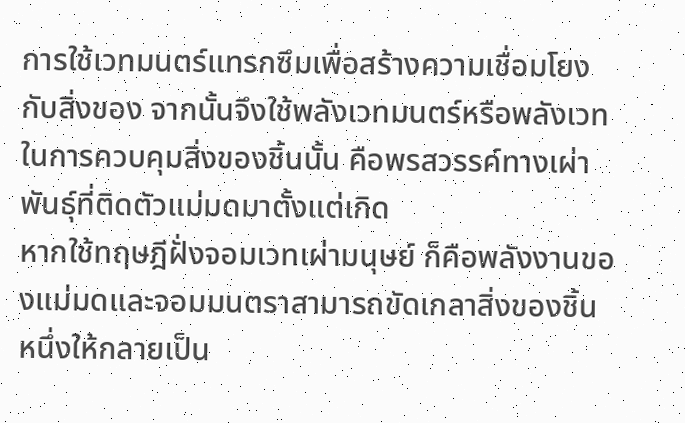การใช้เวทมนตร์แทรกซึมเพื่อสร้างความเชื่อมโยงกับสิ่งของ จากนั้นจึงใช้พลังเวทมนตร์หรือพลังเวทในการควบคุมสิ่งของชิ้นนั้น คือพรสวรรค์ทางเผ่าพันธุ์ที่ติดตัวแม่มดมาตั้งแต่เกิด
หากใช้ทฤษฎีฝั่งจอมเวทเผ่ามนุษย์ ก็คือพลังงานของแม่มดและจอมมนตราสามารถขัดเกลาสิ่งของชิ้นหนึ่งให้กลายเป็น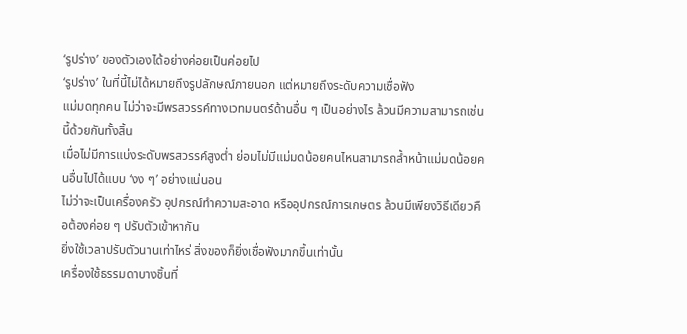‘รูปร่าง’ ของตัวเองได้อย่างค่อยเป็นค่อยไป
‘รูปร่าง’ ในที่นี้ไม่ได้หมายถึงรูปลักษณ์ภายนอก แต่หมายถึงระดับความเชื่อฟัง
แม่มดทุกคน ไม่ว่าจะมีพรสวรรค์ทางเวทมนตร์ด้านอื่น ๆ เป็นอย่างไร ล้วนมีความสามารถเช่นนี้ด้วยกันทั้งสิ้น
เมื่อไม่มีการแบ่งระดับพรสวรรค์สูงต่ำ ย่อมไม่มีแม่มดน้อยคนไหนสามารถล้ำหน้าแม่มดน้อยคนอื่นไปได้แบบ ‘งง ๆ’ อย่างแน่นอน
ไม่ว่าจะเป็นเครื่องครัว อุปกรณ์ทำความสะอาด หรืออุปกรณ์การเกษตร ล้วนมีเพียงวิธีเดียวคือต้องค่อย ๆ ปรับตัวเข้าหากัน
ยิ่งใช้เวลาปรับตัวนานเท่าไหร่ สิ่งของก็ยิ่งเชื่อฟังมากขึ้นเท่านั้น
เครื่องใช้ธรรมดาบางชิ้นที่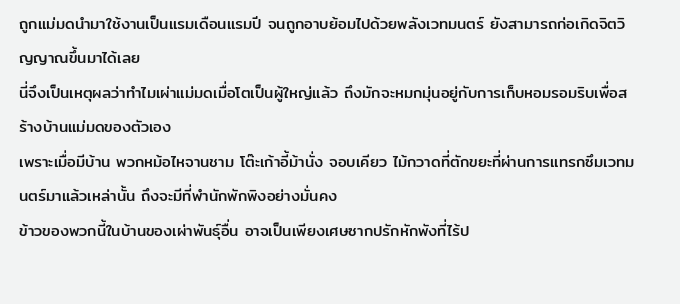ถูกแม่มดนำมาใช้งานเป็นแรมเดือนแรมปี จนถูกอาบย้อมไปด้วยพลังเวทมนตร์ ยังสามารถก่อเกิดจิตวิญญาณขึ้นมาได้เลย
นี่จึงเป็นเหตุผลว่าทำไมเผ่าแม่มดเมื่อโตเป็นผู้ใหญ่แล้ว ถึงมักจะหมกมุ่นอยู่กับการเก็บหอมรอมริบเพื่อสร้างบ้านแม่มดของตัวเอง
เพราะเมื่อมีบ้าน พวกหม้อไหจานชาม โต๊ะเก้าอี้ม้านั่ง จอบเคียว ไม้กวาดที่ตักขยะที่ผ่านการแทรกซึมเวทมนตร์มาแล้วเหล่านั้น ถึงจะมีที่พำนักพักพิงอย่างมั่นคง
ข้าวของพวกนี้ในบ้านของเผ่าพันธุ์อื่น อาจเป็นเพียงเศษซากปรักหักพังที่ไร้ป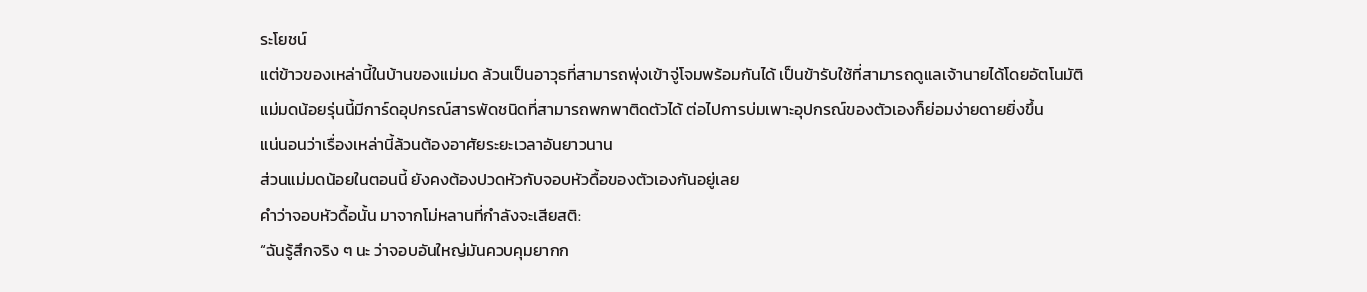ระโยชน์
แต่ข้าวของเหล่านี้ในบ้านของแม่มด ล้วนเป็นอาวุธที่สามารถพุ่งเข้าจู่โจมพร้อมกันได้ เป็นข้ารับใช้ที่สามารถดูแลเจ้านายได้โดยอัตโนมัติ
แม่มดน้อยรุ่นนี้มีการ์ดอุปกรณ์สารพัดชนิดที่สามารถพกพาติดตัวได้ ต่อไปการบ่มเพาะอุปกรณ์ของตัวเองก็ย่อมง่ายดายยิ่งขึ้น
แน่นอนว่าเรื่องเหล่านี้ล้วนต้องอาศัยระยะเวลาอันยาวนาน
ส่วนแม่มดน้อยในตอนนี้ ยังคงต้องปวดหัวกับจอบหัวดื้อของตัวเองกันอยู่เลย
คำว่าจอบหัวดื้อนั้น มาจากโม่หลานที่กำลังจะเสียสติ:
“ฉันรู้สึกจริง ๆ นะ ว่าจอบอันใหญ่มันควบคุมยากก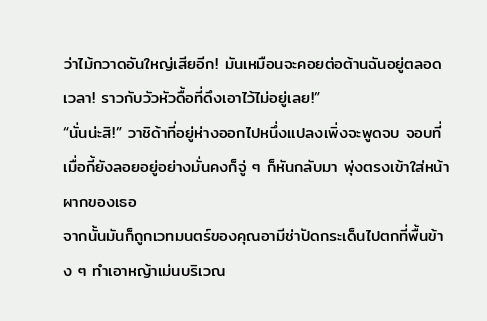ว่าไม้กวาดอันใหญ่เสียอีก! มันเหมือนจะคอยต่อต้านฉันอยู่ตลอดเวลา! ราวกับวัวหัวดื้อที่ดึงเอาไว้ไม่อยู่เลย!”
“นั่นน่ะสิ!” วาชิด้าที่อยู่ห่างออกไปหนึ่งแปลงเพิ่งจะพูดจบ จอบที่เมื่อกี้ยังลอยอยู่อย่างมั่นคงก็จู่ ๆ ก็หันกลับมา พุ่งตรงเข้าใส่หน้าผากของเธอ
จากนั้นมันก็ถูกเวทมนตร์ของคุณอามีช่าปัดกระเด็นไปตกที่พื้นข้าง ๆ ทำเอาหญ้าเม่นบริเวณ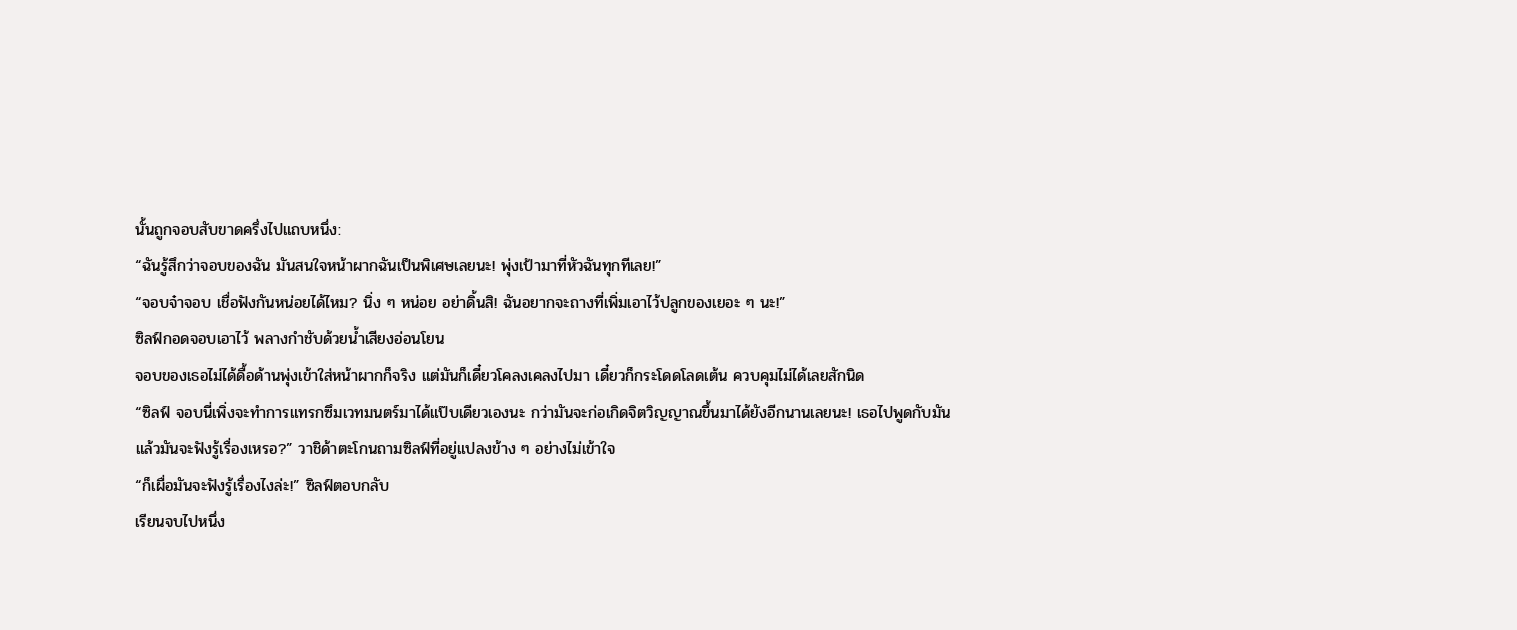นั้นถูกจอบสับขาดครึ่งไปแถบหนึ่ง:
“ฉันรู้สึกว่าจอบของฉัน มันสนใจหน้าผากฉันเป็นพิเศษเลยนะ! พุ่งเป้ามาที่หัวฉันทุกทีเลย!”
“จอบจ๋าจอบ เชื่อฟังกันหน่อยได้ไหม? นิ่ง ๆ หน่อย อย่าดิ้นสิ! ฉันอยากจะถางที่เพิ่มเอาไว้ปลูกของเยอะ ๆ นะ!”
ซิลฟ์กอดจอบเอาไว้ พลางกำชับด้วยน้ำเสียงอ่อนโยน
จอบของเธอไม่ได้ดื้อด้านพุ่งเข้าใส่หน้าผากก็จริง แต่มันก็เดี๋ยวโคลงเคลงไปมา เดี๋ยวก็กระโดดโลดเต้น ควบคุมไม่ได้เลยสักนิด
“ซิลฟ์ จอบนี่เพิ่งจะทำการแทรกซึมเวทมนตร์มาได้แป๊บเดียวเองนะ กว่ามันจะก่อเกิดจิตวิญญาณขึ้นมาได้ยังอีกนานเลยนะ! เธอไปพูดกับมันแล้วมันจะฟังรู้เรื่องเหรอ?” วาชิด้าตะโกนถามซิลฟ์ที่อยู่แปลงข้าง ๆ อย่างไม่เข้าใจ
“ก็เผื่อมันจะฟังรู้เรื่องไงล่ะ!” ซิลฟ์ตอบกลับ
เรียนจบไปหนึ่ง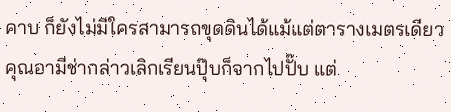คาบ ก็ยังไม่มีใครสามารถขุดดินได้แม้แต่ตารางเมตรเดียว
คุณอามีช่ากล่าวเลิกเรียนปุ๊บก็จากไปปั๊บ แต่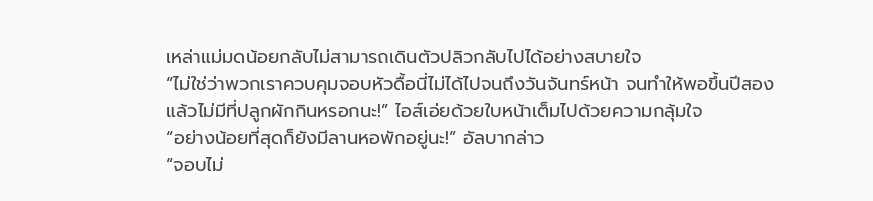เหล่าแม่มดน้อยกลับไม่สามารถเดินตัวปลิวกลับไปได้อย่างสบายใจ
“ไม่ใช่ว่าพวกเราควบคุมจอบหัวดื้อนี่ไม่ได้ไปจนถึงวันจันทร์หน้า จนทำให้พอขึ้นปีสองแล้วไม่มีที่ปลูกผักกินหรอกนะ!” ไอส์เอ่ยด้วยใบหน้าเต็มไปด้วยความกลุ้มใจ
“อย่างน้อยที่สุดก็ยังมีลานหอพักอยู่นะ!” อัลบากล่าว
“จอบไม่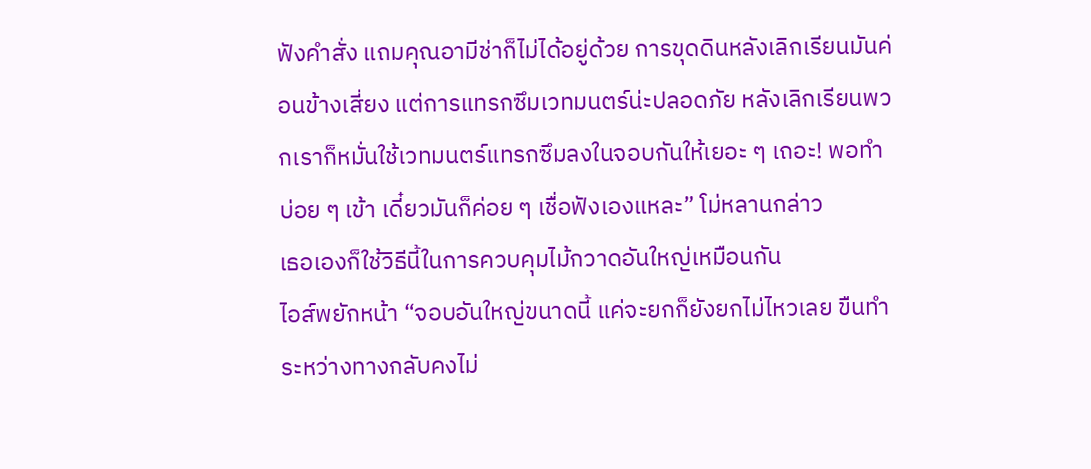ฟังคำสั่ง แถมคุณอามีช่าก็ไม่ได้อยู่ด้วย การขุดดินหลังเลิกเรียนมันค่อนข้างเสี่ยง แต่การแทรกซึมเวทมนตร์น่ะปลอดภัย หลังเลิกเรียนพวกเราก็หมั่นใช้เวทมนตร์แทรกซึมลงในจอบกันให้เยอะ ๆ เถอะ! พอทำบ่อย ๆ เข้า เดี๋ยวมันก็ค่อย ๆ เชื่อฟังเองแหละ” โม่หลานกล่าว
เธอเองก็ใช้วิธีนี้ในการควบคุมไม้กวาดอันใหญ่เหมือนกัน
ไอส์พยักหน้า “จอบอันใหญ่ขนาดนี้ แค่จะยกก็ยังยกไม่ไหวเลย ขืนทำระหว่างทางกลับคงไม่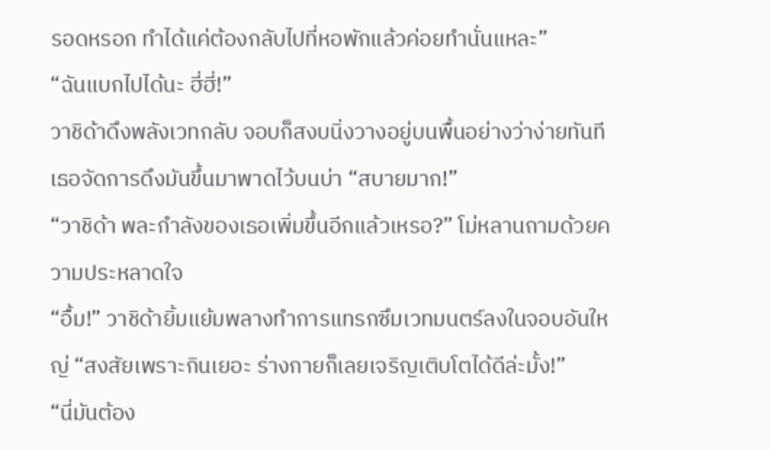รอดหรอก ทำได้แค่ต้องกลับไปที่หอพักแล้วค่อยทำนั่นแหละ”
“ฉันแบกไปได้นะ ฮี่ฮี่!”
วาชิด้าดึงพลังเวทกลับ จอบก็สงบนิ่งวางอยู่บนพื้นอย่างว่าง่ายทันที เธอจัดการดึงมันขึ้นมาพาดไว้บนบ่า “สบายมาก!”
“วาชิด้า พละกำลังของเธอเพิ่มขึ้นอีกแล้วเหรอ?” โม่หลานถามด้วยความประหลาดใจ
“อื้ม!” วาชิด้ายิ้มแย้มพลางทำการแทรกซึมเวทมนตร์ลงในจอบอันใหญ่ “สงสัยเพราะกินเยอะ ร่างกายก็เลยเจริญเติบโตได้ดีล่ะมั้ง!”
“นี่มันต้อง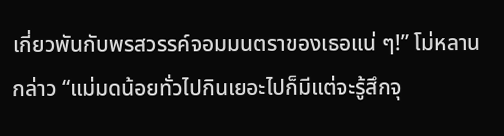เกี่ยวพันกับพรสวรรค์จอมมนตราของเธอแน่ ๆ!” โม่หลานกล่าว “แม่มดน้อยทั่วไปกินเยอะไปก็มีแต่จะรู้สึกจุ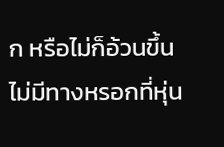ก หรือไม่ก็อ้วนขึ้น ไม่มีทางหรอกที่หุ่น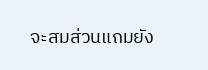จะสมส่วนแถมยัง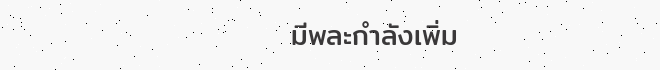มีพละกำลังเพิ่ม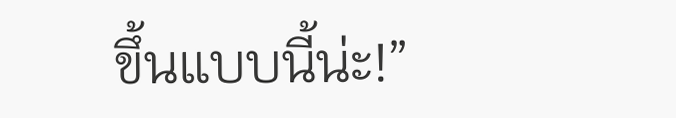ขึ้นแบบนี้น่ะ!”